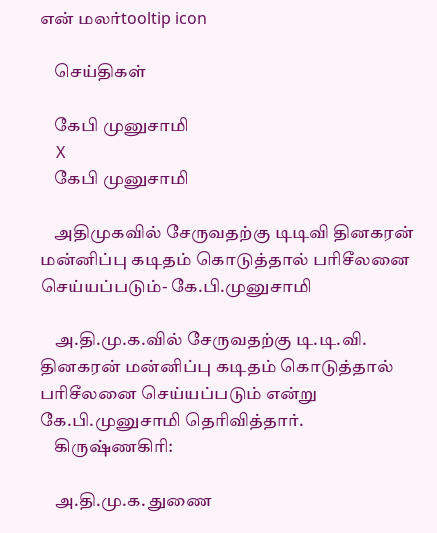என் மலர்tooltip icon

    செய்திகள்

    கேபி முனுசாமி
    X
    கேபி முனுசாமி

    அதிமுகவில் சேருவதற்கு டிடிவி தினகரன் மன்னிப்பு கடிதம் கொடுத்தால் பரிசீலனை செய்யப்படும்- கே.பி.முனுசாமி

    அ.தி.மு.க.வில் சேருவதற்கு டி.டி.வி. தினகரன் மன்னிப்பு கடிதம் கொடுத்தால் பரிசீலனை செய்யப்படும் என்று கே.பி.முனுசாமி தெரிவித்தார்.
    கிருஷ்ணகிரி:

    அ.தி.மு.க. துணை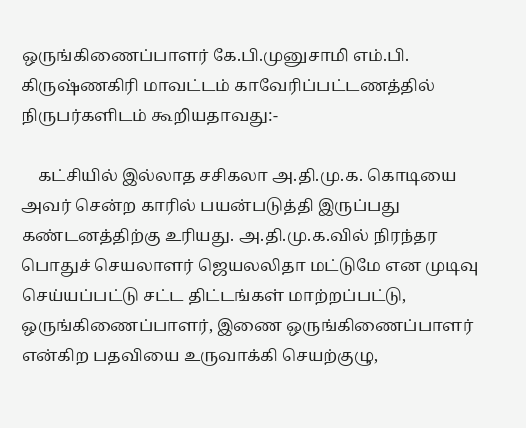ஒருங்கிணைப்பாளர் கே.பி.முனுசாமி எம்.பி. கிருஷ்ணகிரி மாவட்டம் காவேரிப்பட்டணத்தில் நிருபர்களிடம் கூறியதாவது:-

    கட்சியில் இல்லாத சசிகலா அ.தி.மு.க. கொடியை அவர் சென்ற காரில் பயன்படுத்தி இருப்பது கண்டனத்திற்கு உரியது. அ.தி.மு.க.வில் நிரந்தர பொதுச் செயலாளர் ஜெயலலிதா மட்டுமே என முடிவு செய்யப்பட்டு சட்ட திட்டங்கள் மாற்றப்பட்டு, ஒருங்கிணைப்பாளர், இணை ஒருங்கிணைப்பாளர் என்கிற பதவியை உருவாக்கி செயற்குழு,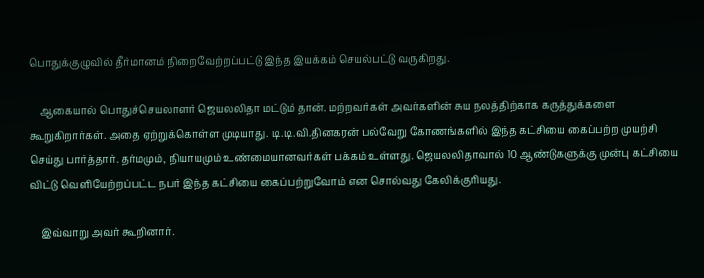பொதுக்குழுவில் தீர்மானம் நிறைவேற்றப்பட்டு இந்த இயக்கம் செயல்பட்டு வருகிறது.

    ஆகையால் பொதுச்செயலாளர் ஜெயலலிதா மட்டும் தான். மற்றவர்கள் அவர்களின் சுய நலத்திற்காக கருத்துக்களை கூறுகிறார்கள். அதை ஏற்றுக்கொள்ள முடியாது. டி.டி.வி.தினகரன் பல்வேறு கோணங்களில் இந்த கட்சியை கைப்பற்ற முயற்சி செய்து பார்த்தார். தர்மமும், நியாயமும் உண்மையானவர்கள் பக்கம் உள்ளது. ஜெயலலிதாவால் 10 ஆண்டுகளுக்கு முன்பு கட்சியை விட்டு வெளியேற்றப்பட்ட நபர் இந்த கட்சியை கைப்பற்றுவோம் என சொல்வது கேலிக்குரியது.

    இவ்வாறு அவர் கூறினார்.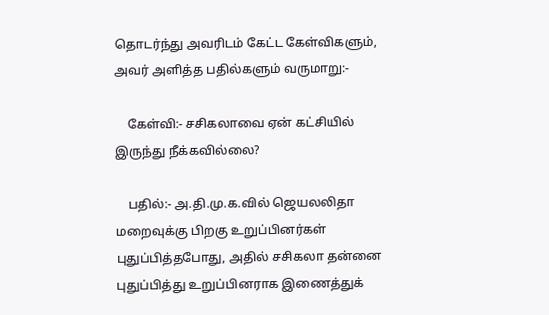தொடர்ந்து அவரிடம் கேட்ட கேள்விகளும், அவர் அளித்த பதில்களும் வருமாறு:-

    கேள்வி:- சசிகலாவை ஏன் கட்சியில் இருந்து நீக்கவில்லை?

    பதில்:- அ.தி.மு.க.வில் ஜெயலலிதா மறைவுக்கு பிறகு உறுப்பினர்கள் புதுப்பித்தபோது, அதில் சசிகலா தன்னை புதுப்பித்து உறுப்பினராக இணைத்துக்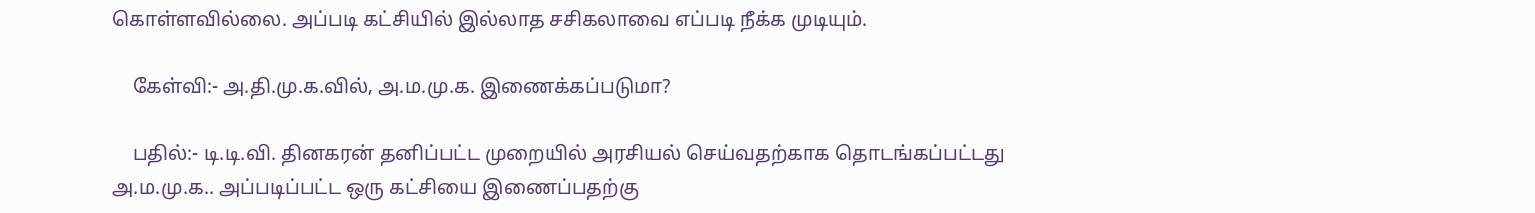கொள்ளவில்லை. அப்படி கட்சியில் இல்லாத சசிகலாவை எப்படி நீக்க முடியும்.

    கேள்வி:- அ.தி.மு.க.வில், அ.ம.மு.க. இணைக்கப்படுமா?

    பதில்:- டி.டி.வி. தினகரன் தனிப்பட்ட முறையில் அரசியல் செய்வதற்காக தொடங்கப்பட்டது அ.ம.மு.க.. அப்படிப்பட்ட ஒரு கட்சியை இணைப்பதற்கு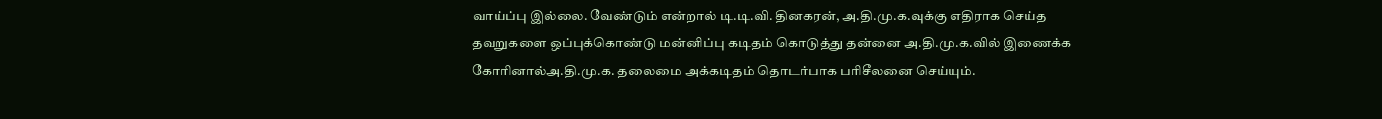வாய்ப்பு இல்லை. வேண்டும் என்றால் டி.டி.வி. தினகரன், அ.தி.மு.க.வுக்கு எதிராக செய்த தவறுகளை ஒப்புக்கொண்டு மன்னிப்பு கடிதம் கொடுத்து தன்னை அ.தி.மு.க.வில் இணைக்க கோரினால்அ.தி.மு.க. தலைமை அக்கடிதம் தொடர்பாக பரிசீலனை செய்யும்.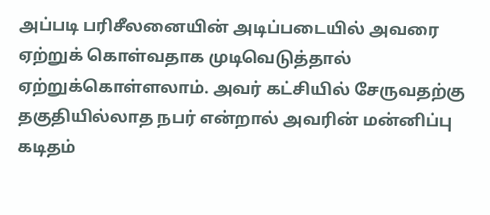அப்படி பரிசீலனையின் அடிப்படையில் அவரை ஏற்றுக் கொள்வதாக முடிவெடுத்தால் ஏற்றுக்கொள்ளலாம். அவர் கட்சியில் சேருவதற்கு தகுதியில்லாத நபர் என்றால் அவரின் மன்னிப்பு கடிதம்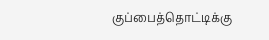குப்பைத்தொட்டிக்கு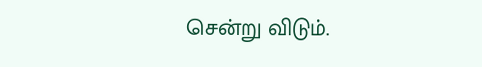சென்று விடும்.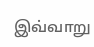இவ்வாறு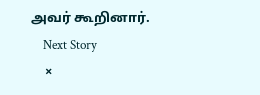அவர் கூறினார்.
    Next Story
    ×